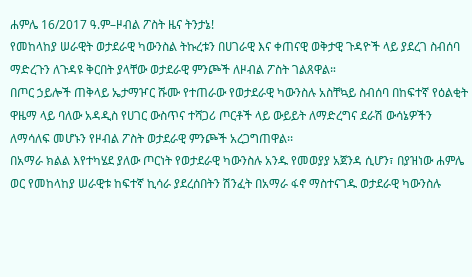ሐምሌ 16/2017 ዓ.ም–ዞብል ፖስት ዜና ትንታኔ!
የመከላከያ ሠራዊት ወታደራዊ ካውንስል ትኩረቱን በሀገራዊ እና ቀጠናዊ ወቅታዊ ጉዳዮች ላይ ያደረገ ስብሰባ ማድረጉን ለጉዳዩ ቅርበት ያላቸው ወታደራዊ ምንጮች ለዞብል ፖስት ገልጸዋል።
በጦር ኃይሎች ጠቅላይ ኤታማዦር ሹሙ የተጠራው የወታደራዊ ካውንስሉ አስቸኳይ ስብሰባ በከፍተኛ የዕልቂት ዋዜማ ላይ ባለው አዳዲስ የሀገር ውስጥና ተሻጋሪ ጦርቶች ላይ ውይይት ለማድረግና ደራሽ ውሳኔዎችን ለማሳለፍ መሆኑን የዞብል ፖስት ወታደራዊ ምንጮች አረጋግጠዋል፡፡
በአማራ ክልል እየተካሄደ ያለው ጦርነት የወታደራዊ ካውንስሉ አንዱ የመወያያ አጀንዳ ሲሆን፣ በያዝነው ሐምሌ ወር የመከላከያ ሠራዊቱ ከፍተኛ ኪሳራ ያደረሰበትን ሽንፈት በአማራ ፋኖ ማስተናገዱ ወታደራዊ ካውንስሉ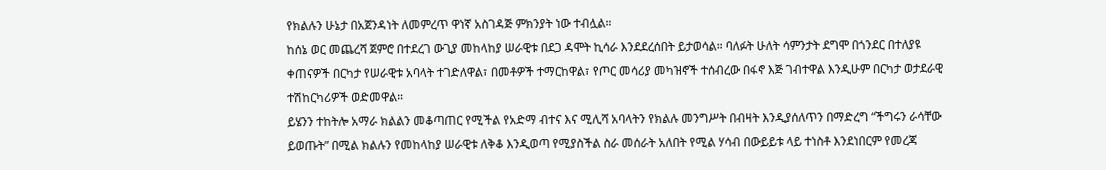የክልሉን ሁኔታ በአጀንዳነት ለመምረጥ ዋነኛ አስገዳጅ ምክንያት ነው ተብሏል።
ከሰኔ ወር መጨረሻ ጀምሮ በተደረገ ውጊያ መከላከያ ሠራዊቱ በደጋ ዳሞት ኪሳራ እንደደረሰበት ይታወሳል። ባለፉት ሁለት ሳምንታት ደግሞ በጎንደር በተለያዩ ቀጠናዎች በርካታ የሠራዊቱ አባላት ተገድለዋል፣ በመቶዎች ተማርከዋል፣ የጦር መሳሪያ መካዝኖች ተሰብረው በፋኖ እጅ ገብተዋል እንዲሁም በርካታ ወታደራዊ ተሽከርካሪዎች ወድመዋል።
ይሄንን ተከትሎ አማራ ክልልን መቆጣጠር የሚችል የአድማ ብተና እና ሚሊሻ አባላትን የክልሉ መንግሥት በብዛት እንዲያሰለጥን በማድረግ “ችግሩን ራሳቸው ይወጡት” በሚል ክልሉን የመከላከያ ሠራዊቱ ለቅቆ እንዲወጣ የሚያስችል ስራ መሰራት አለበት የሚል ሃሳብ በውይይቱ ላይ ተነስቶ እንደነበርም የመረጃ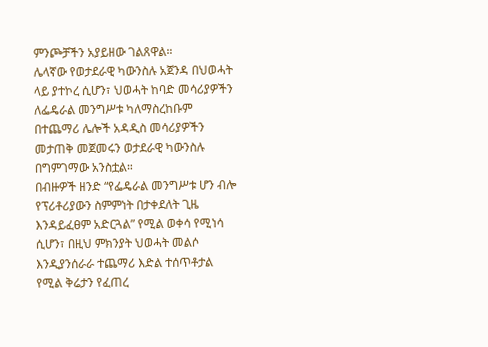ምንጮቻችን አያይዘው ገልጸዋል።
ሌላኛው የወታደራዊ ካውንስሉ አጀንዳ በህወሓት ላይ ያተኮረ ሲሆን፣ ህወሓት ከባድ መሳሪያዎችን ለፌዴራል መንግሥቱ ካለማስረከቡም በተጨማሪ ሌሎች አዳዲስ መሳሪያዎችን መታጠቅ መጀመሩን ወታደራዊ ካውንስሉ በግምገማው አንስቷል።
በብዙዎች ዘንድ “የፌዴራል መንግሥቱ ሆን ብሎ የፕሪቶሪያውን ስምምነት በታቀደለት ጊዜ እንዳይፈፀም አድርጓል” የሚል ወቀሳ የሚነሳ ሲሆን፣ በዚህ ምክንያት ህወሓት መልሶ እንዲያንሰራራ ተጨማሪ እድል ተሰጥቶታል የሚል ቅሬታን የፈጠረ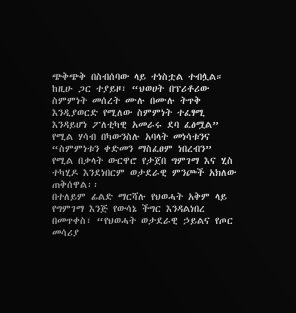ጭቅጭቅ በስብሰባው ላይ ተነስቷል ተብሏል።
ከዚሁ ጋር ተያይዞ፣ “ህወሀት በፕሪቶሪው ስምምነት መሰረት ሙሉ በሙሉ ትጥቅ እንዲያወርድ የሚለው ስምምነት ተፈፃሚ እንዳይሆነ ፖለቲካዊ አመራሩ ደባ ፈፅሟል” የሚል ሃሳብ በካውንስሉ አባላት መነሳቱንና “ስምምነቱን ቀድመን ማስፈፀም ነበረብን” የሚል በቃላት ውርዋሮ የታጀበ ግምገማ እና ሂስ ተካሂዶ እንደነበርም ወታደራዊ ምንጮች አክለው ጠቅሰዋል፡፡
በተለይም ፊልድ ማርሻሉ የህወሓት አቅም ላይ የግምገማ እንጅ የውሳኔ ችግር እንዳልነበረ በመጥቀስ፣ “የህወሓት ወታደራዊ ኃይልና የጦር መሳሪያ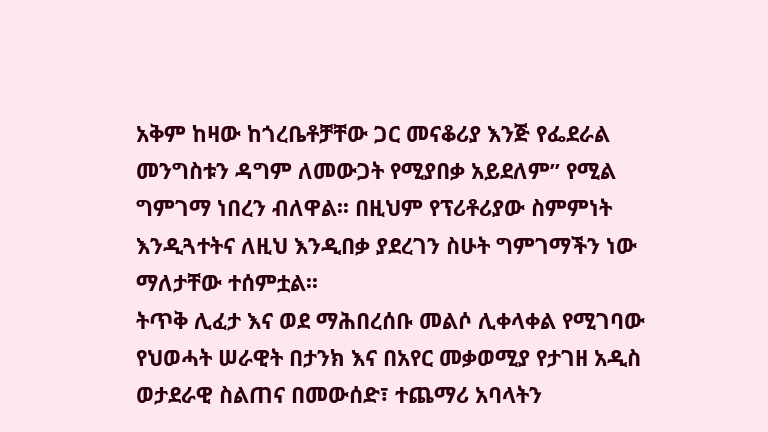አቅም ከዛው ከጎረቤቶቻቸው ጋር መናቆሪያ እንጅ የፌደራል መንግስቱን ዳግም ለመውጋት የሚያበቃ አይደለም” የሚል ግምገማ ነበረን ብለዋል፡፡ በዚህም የፕሪቶሪያው ስምምነት እንዲጓተትና ለዚህ እንዲበቃ ያደረገን ስሁት ግምገማችን ነው ማለታቸው ተሰምቷል፡፡
ትጥቅ ሊፈታ እና ወደ ማሕበረሰቡ መልሶ ሊቀላቀል የሚገባው የህወሓት ሠራዊት በታንክ እና በአየር መቃወሚያ የታገዘ አዲስ ወታደራዊ ስልጠና በመውሰድ፣ ተጨማሪ አባላትን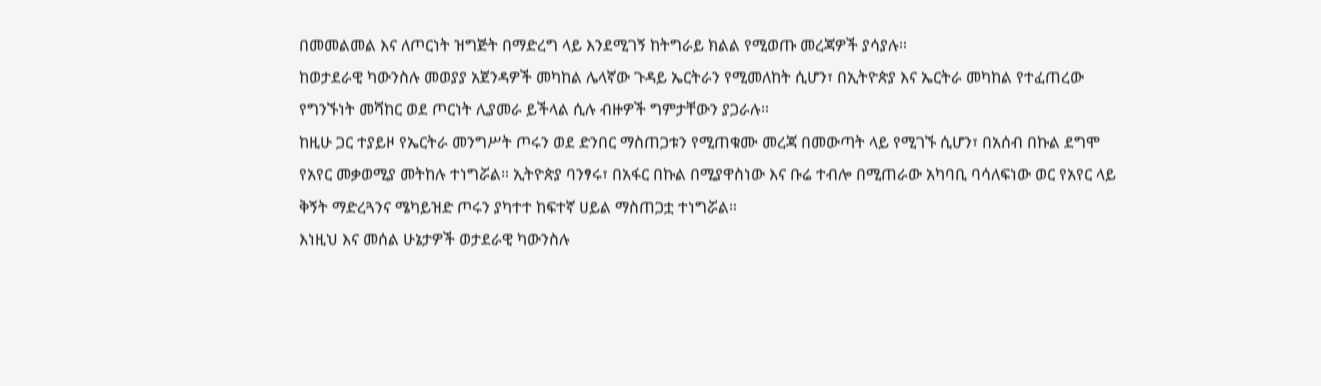በመመልመል እና ለጦርነት ዝግጅት በማድረግ ላይ እንደሚገኝ ከትግራይ ክልል የሚወጡ መረጃዎች ያሳያሉ።
ከወታደራዊ ካውንስሉ መወያያ አጀንዳዎች መካከል ሌላኛው ጉዳይ ኤርትራን የሚመለከት ሲሆን፣ በኢትዮጵያ እና ኤርትራ መካከል የተፈጠረው የግንኙነት መሻከር ወደ ጦርነት ሊያመራ ይችላል ሲሉ ብዙዎች ግምታቸውን ያጋራሉ።
ከዚሁ ጋር ተያይዞ የኤርትራ መንግሥት ጦሩን ወደ ድንበር ማስጠጋቱን የሚጠቁሙ መረጃ በመውጣት ላይ የሚገኙ ሲሆን፣ በአሰብ በኩል ደግሞ የአየር መቃወሚያ መትከሉ ተነግሯል። ኢትዮጵያ ባንፃሩ፣ በአፋር በኩል በሚያዋስነው እና ቡሬ ተብሎ በሚጠራው አካባቢ ባሳለፍነው ወር የአየር ላይ ቅኝት ማድረጓንና ሜካይዝድ ጦሩን ያካተተ ከፍተኛ ሀይል ማስጠጋቷ ተነግሯል።
እነዚህ እና መሰል ሁኔታዎች ወታደራዊ ካውንስሉ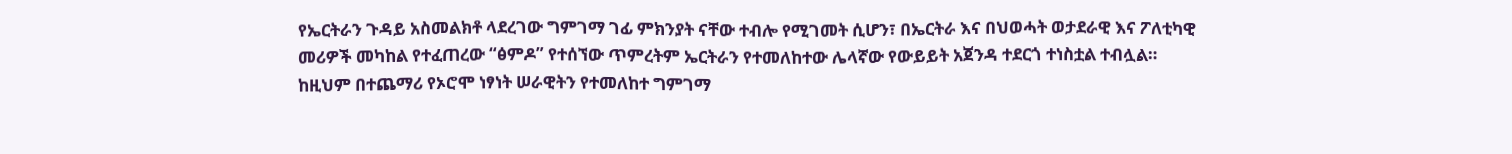የኤርትራን ጉዳይ አስመልክቶ ላደረገው ግምገማ ገፊ ምክንያት ናቸው ተብሎ የሚገመት ሲሆን፣ በኤርትራ እና በህወሓት ወታደራዊ እና ፖለቲካዊ መሪዎች መካከል የተፈጠረው “ፅምዶ” የተሰኘው ጥምረትም ኤርትራን የተመለከተው ሌላኛው የውይይት አጀንዳ ተደርጎ ተነስቷል ተብሏል።
ከዚህም በተጨማሪ የኦሮሞ ነፃነት ሠራዊትን የተመለከተ ግምገማ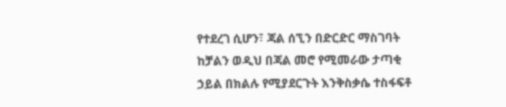የተደረገ ሲሆን፣ ጃል ሰኚን በድርድር ማስገባት ከቻልን ወዲህ በጃል መሮ የሚመራው ታጣቂ ኃይል በክልሉ የሚያደርጉት እንቅስቃሴ ተስፋፍቶ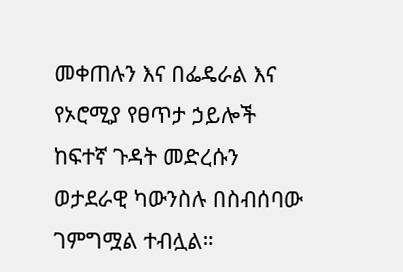መቀጠሉን እና በፌዴራል እና የኦሮሚያ የፀጥታ ኃይሎች ከፍተኛ ጉዳት መድረሱን ወታደራዊ ካውንስሉ በስብሰባው ገምግሟል ተብሏል።